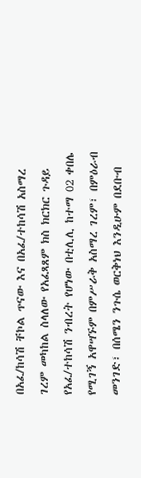በአፈ/ከሳሽ ቸኮል ጥናው እና በአፈ/ተከሳሽ አስማረ ገረም መካከል ስላለው የአፈጻጸም ክስ ክርክር ጉዳይ የአፈ/ተከሳሽ ንብረት የሆነው በቲሊሊ ከተማ 02 ቀበሌ የሚገኝ አዋሣኙም በምሥራቅ አስማረ ገረም፣ በምዕራብ መንገድ፣ በሰሜን ንጉሴ ወርቅነህ እንዲሁም በደቡብ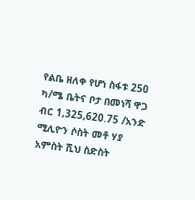የልቤ ዘለቀ የሆነ ስፋቱ 250 ካ/ሜ ቤትና ቦታ በመነሻ ዋጋ ብር 1,325,620.75 /አንድ ሚሊዮን ሶስት መቶ ሃያ አምስት ሺህ ስድስት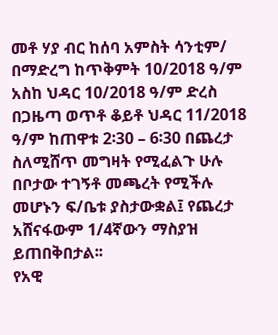መቶ ሃያ ብር ከሰባ አምስት ሳንቲም/ በማድረግ ከጥቅምት 10/2018 ዓ/ም አስከ ህዳር 10/2018 ዓ/ም ድረስ በጋዜጣ ወጥቶ ቆይቶ ህዳር 11/2018 ዓ/ም ከጠዋቱ 2፡30 – 6፡30 በጨረታ ስለሚሸጥ መግዛት የሚፈልጉ ሁሉ በቦታው ተገኝቶ መጫረት የሚችሉ መሆኑን ፍ/ቤቱ ያስታውቋል፤ የጨረታ አሸናፋውም 1/4ኛውን ማስያዝ ይጠበቅበታል፡፡
የአዊ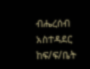ብሔረሰብ አስተዳደር ከፍ/ፍ/ቤት